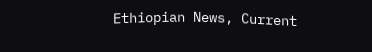Ethiopian News, Current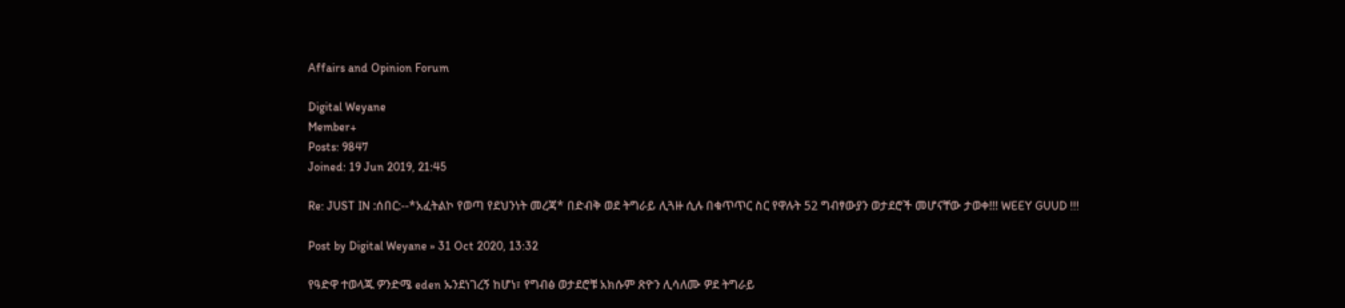Affairs and Opinion Forum

Digital Weyane
Member+
Posts: 9847
Joined: 19 Jun 2019, 21:45

Re: JUST IN :ሰበር:--*አፈትልኮ የወጣ የደህንነት መረጃ* በድብቅ ወደ ትግራይ ሊጓዙ ሲሉ በቁጥጥር ስር የዋሉት 52 ግብፃውያን ወታደሮች መሆናቸው ታወቀ!!! WEEY GUUD !!!

Post by Digital Weyane » 31 Oct 2020, 13:32

የዓድዋ ተወላጁ ዎንድሜ eden ኡንደነገረኝ ከሆነ፣ የግብፅ ወታደሮቹ አክሱም ጽዮን ሊሳለሙ ዎደ ትግራይ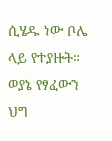ሲሄዱ ነው ቦሌ ላይ የተያዙት። ወያኔ የፃፈውን ህግ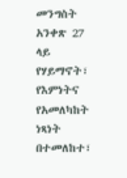መንግስት አንቀጽ 27 ላይ የሃይማኖት፣ የእምነትና የአመለካከት ነጻነት በተመለከተ፣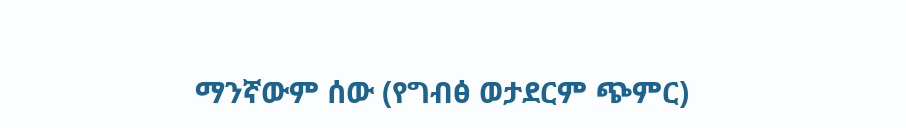ማንኛውም ሰው (የግብፅ ወታደርም ጭምር)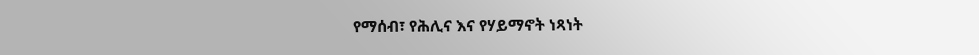የማሰብ፣ የሕሊና እና የሃይማኖት ነጻነት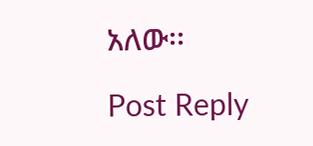አለው፡፡

Post Reply